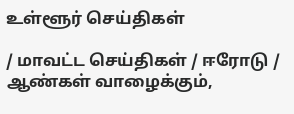உள்ளூர் செய்திகள்

/ மாவட்ட செய்திகள் / ஈரோடு / ஆண்கள் வாழைக்கும்,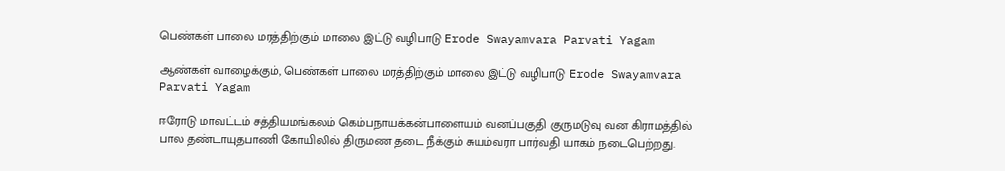பெண்கள் பாலை மரத்திற்கும் மாலை இட்டு வழிபாடு Erode Swayamvara Parvati Yagam

ஆண்கள் வாழைக்கும், பெண்கள் பாலை மரத்திற்கும் மாலை இட்டு வழிபாடு Erode Swayamvara Parvati Yagam

ஈரோடு மாவட்டம் சத்தியமங்கலம் கெம்பநாயக்கன்பாளையம் வனப்பகுதி குருமடுவு வன கிராமத்தில் பால தண்டாயுதபாணி கோயிலில் திருமண தடை நீக்கும் சுயம்வரா பார்வதி யாகம் நடைபெற்றது.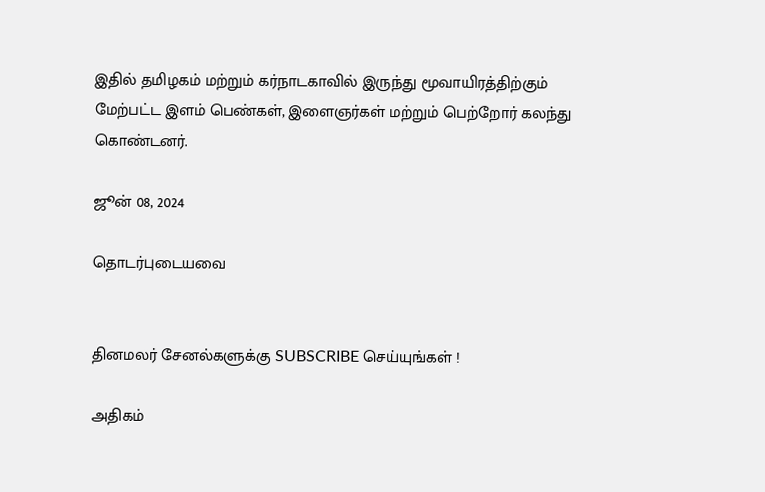இதில் தமிழகம் மற்றும் கர்நாடகாவில் இருந்து மூவாயிரத்திற்கும் மேற்பட்ட இளம் பெண்கள், இளைஞர்கள் மற்றும் பெற்றோர் கலந்து கொண்டனர்.

ஜூன் 08, 2024

தொடர்புடையவை


தினமலர் சேனல்களுக்கு SUBSCRIBE செய்யுங்கள் !

அதிகம்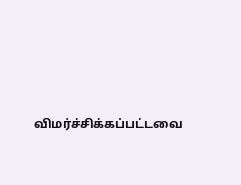விமர்ச்சிக்கப்பட்டவை